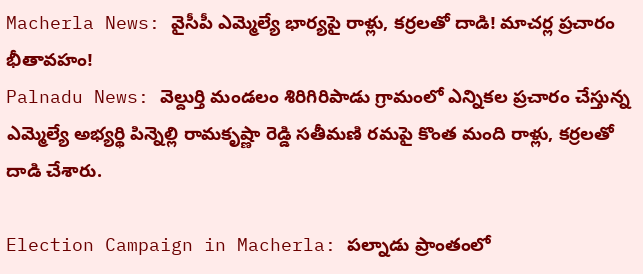Macherla News: వైసీపీ ఎమ్మెల్యే భార్యపై రాళ్లు, కర్రలతో దాడి! మాచర్ల ప్రచారం భీతావహం!
Palnadu News: వెల్దుర్తి మండలం శిరిగిరిపాడు గ్రామంలో ఎన్నికల ప్రచారం చేస్తున్న ఎమ్మెల్యే అభ్యర్థి పిన్నెల్లి రామకృష్ణా రెడ్డి సతీమణి రమపై కొంత మంది రాళ్లు, కర్రలతో దాడి చేశారు.

Election Campaign in Macherla: పల్నాడు ప్రాంతంలో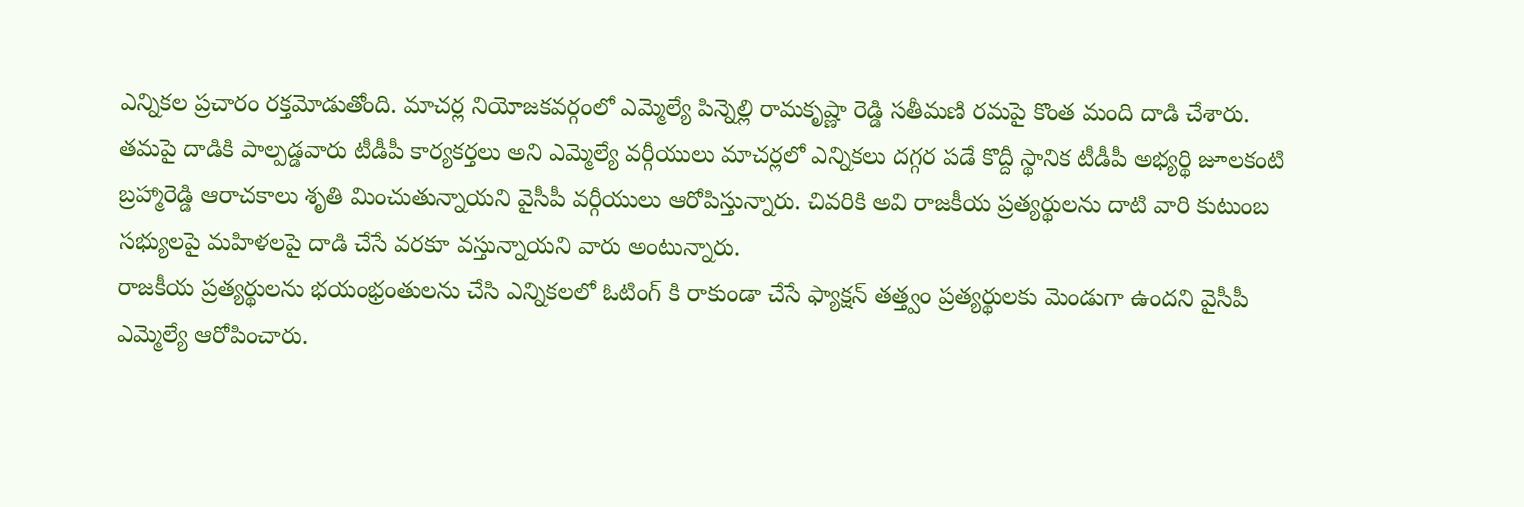ఎన్నికల ప్రచారం రక్తమోడుతోంది. మాచర్ల నియోజకవర్గంలో ఎమ్మెల్యే పిన్నెల్లి రామకృష్ణా రెడ్డి సతీమణి రమపై కొంత మంది దాడి చేశారు. తమపై దాడికి పాల్పడ్డవారు టీడీపీ కార్యకర్తలు అని ఎమ్మెల్యే వర్గీయులు మాచర్లలో ఎన్నికలు దగ్గర పడే కొద్దీ స్థానిక టీడీపీ అభ్యర్థి జూలకంటి బ్రహ్మారెడ్డి ఆరాచకాలు శృతి మించుతున్నాయని వైసీపీ వర్గీయులు ఆరోపిస్తున్నారు. చివరికి అవి రాజకీయ ప్రత్యర్థులను దాటి వారి కుటుంబ సభ్యులపై మహిళలపై దాడి చేసే వరకూ వస్తున్నాయని వారు అంటున్నారు.
రాజకీయ ప్రత్యర్థులను భయంభ్రంతులను చేసి ఎన్నికలలో ఓటింగ్ కి రాకుండా చేసే ఫ్యాక్షన్ తత్త్వం ప్రత్యర్థులకు మెండుగా ఉందని వైసీపీ ఎమ్మెల్యే ఆరోపించారు.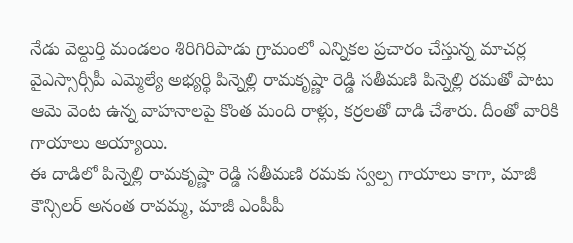నేడు వెల్దుర్తి మండలం శిరిగిరిపాడు గ్రామంలో ఎన్నికల ప్రచారం చేస్తున్న మాచర్ల వైఎస్సార్సీపీ ఎమ్మెల్యే అభ్యర్థి పిన్నెల్లి రామకృష్ణా రెడ్డి సతీమణి పిన్నెల్లి రమతో పాటు ఆమె వెంట ఉన్న వాహనాలపై కొంత మంది రాళ్లు, కర్రలతో దాడి చేశారు. దీంతో వారికి గాయాలు అయ్యాయి.
ఈ దాడిలో పిన్నెల్లి రామకృష్ణా రెడ్డి సతీమణి రమకు స్వల్ప గాయాలు కాగా, మాజీ కౌన్సిలర్ అనంత రావమ్మ, మాజీ ఎంపీపీ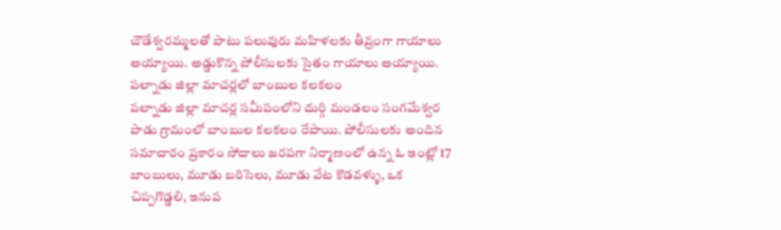చౌడేశ్వరమ్మలతో పాటు పలువురు మహిళలకు తీవ్రంగా గాయాలు అయ్యాయి. అడ్డుకొన్న పోలీసులకు సైతం గాయాలు అయ్యాయి.
పల్నాడు జిల్లా మాచర్లలో బాంబుల కలకలం
పల్నాడు జిల్లా మాచర్ల సమీపంలోని దుర్గి మండలం సంగమేశ్వర పాడు గ్రామంలో బాంబుల కలకలం రేపాయి. పోలీసులకు అందిన సమాచారం ప్రకారం సోదాలు జరపగా నిర్మాణంలో ఉన్న ఓ ఇంట్లో 17 బాంబులు, మూడు బరిసెలు, మూడు వేట కొడవళ్ళు, ఒక చిప్పగొడ్డలి, ఇనుప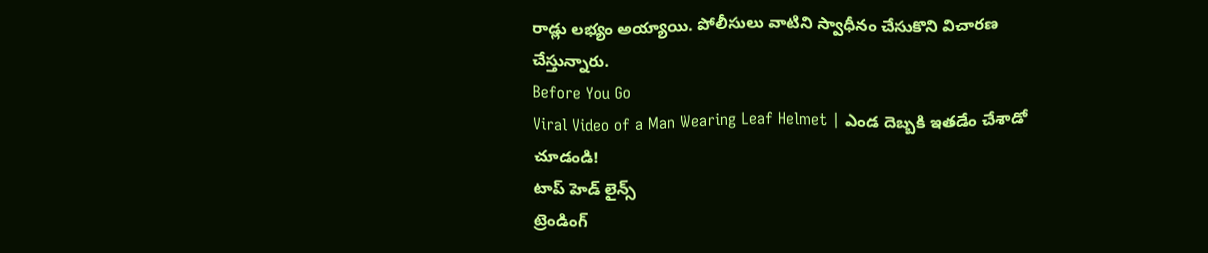రాడ్లు లభ్యం అయ్యాయి. పోలీసులు వాటిని స్వాధీనం చేసుకొని విచారణ చేస్తున్నారు.
Before You Go
Viral Video of a Man Wearing Leaf Helmet | ఎండ దెబ్బకి ఇతడేం చేశాడో చూడండి!
టాప్ హెడ్ లైన్స్
ట్రెండింగ్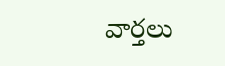వార్తలు